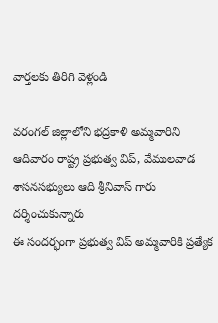వార్తలకు తిరిగి వెళ్లండి

వరంగల్ జిల్లాలోని భద్రకాళి అమ్మవారిని ఆదివారం రాష్ట్ర ప్రభుత్వ విప్, వేములవాడ శాసనసభ్యులు ఆది శ్రీనివాస్ గారు దర్శించుకున్నారు
ఈ సందర్భంగా ప్రభుత్వ విప్ అమ్మవారికి ప్రత్యేక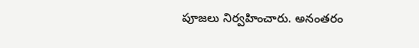పూజలు నిర్వహించారు. అనంతరం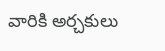వారికి అర్చకులు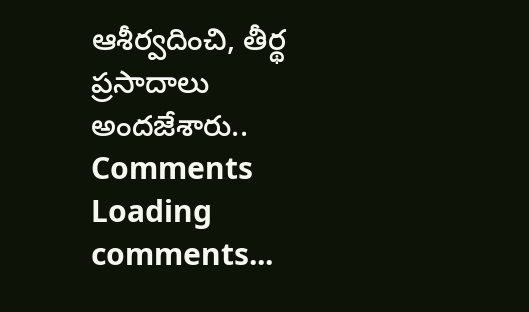ఆశీర్వదించి, తీర్థ ప్రసాదాలు అందజేశారు..
Comments
Loading comments...